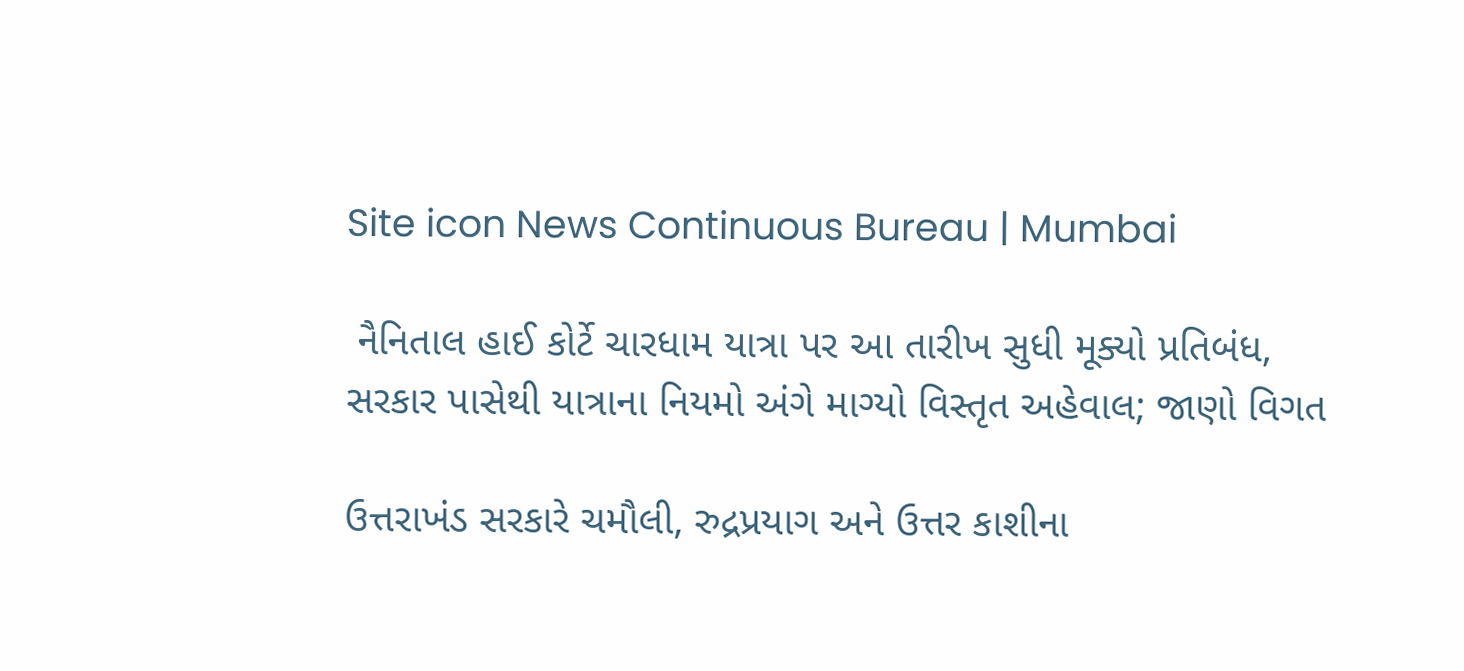Site icon News Continuous Bureau | Mumbai

 નૈનિતાલ હાઈ કોર્ટે ચારધામ યાત્રા પર આ તારીખ સુધી મૂક્યો પ્રતિબંધ, સરકાર પાસેથી યાત્રાના નિયમો અંગે માગ્યો વિસ્તૃત અહેવાલ; જાણો વિગત

ઉત્તરાખંડ સરકારે ચમૌલી, રુદ્રપ્રયાગ અને ઉત્તર કાશીના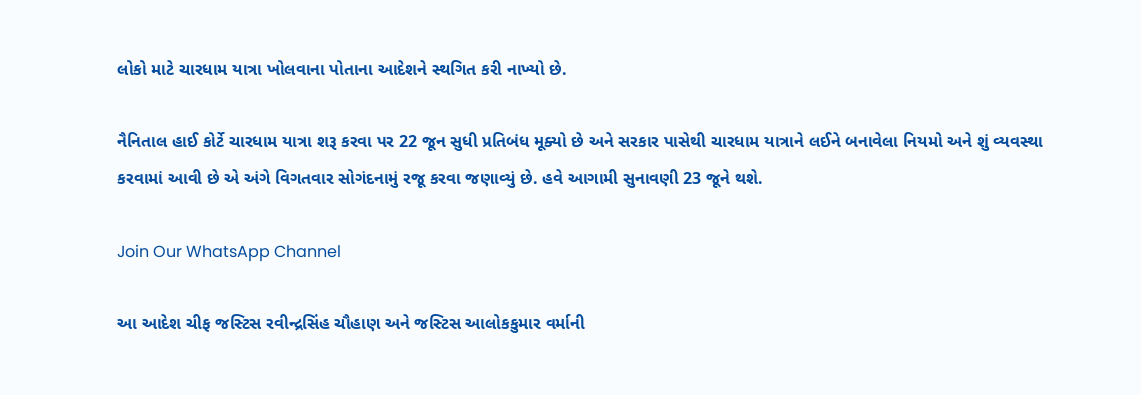લોકો માટે ચારધામ યાત્રા ખોલવાના પોતાના આદેશને સ્થગિત કરી નાખ્યો છે.

નૈનિતાલ હાઈ કોર્ટે ચારધામ યાત્રા શરૂ કરવા પર 22 જૂન સુધી પ્રતિબંધ મૂક્યો છે અને સરકાર પાસેથી ચારધામ યાત્રાને લઈને બનાવેલા નિયમો અને શું વ્યવસ્થા કરવામાં આવી છે એ અંગે વિગતવાર સોગંદનામું રજૂ કરવા જણાવ્યું છે. હવે આગામી સુનાવણી 23 જૂને થશે.

Join Our WhatsApp Channel

આ આદેશ ચીફ જસ્ટિસ રવીન્દ્રસિંહ ચૌહાણ અને જસ્ટિસ આલોકકુમાર વર્માની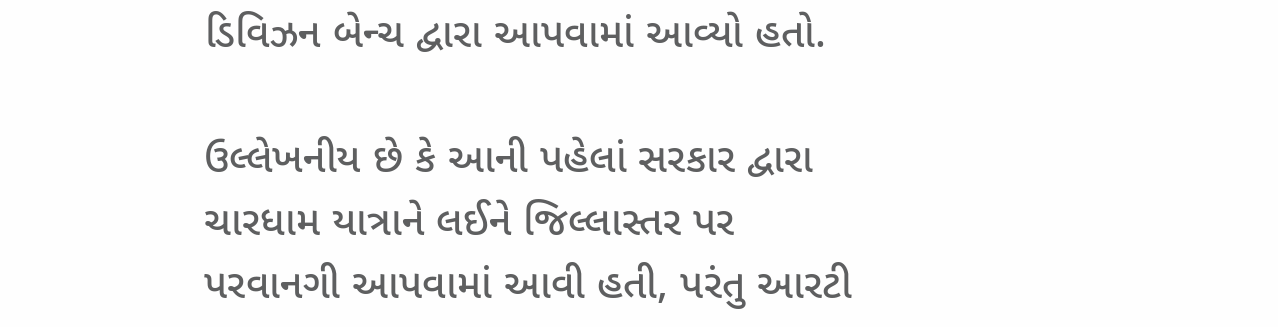ડિવિઝન બેન્ચ દ્વારા આપવામાં આવ્યો હતો.

ઉલ્લેખનીય છે કે આની પહેલાં સરકાર દ્વારા ચારધામ યાત્રાને લઈને જિલ્લાસ્તર પર પરવાનગી આપવામાં આવી હતી, પરંતુ આરટી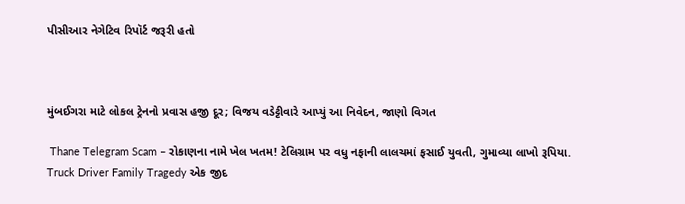પીસીઆર નેગેટિવ રિપૉર્ટ જરૂરી હતો



મુંબઈગરા માટે લોકલ ટ્રેનનો પ્રવાસ હજી દૂર; વિજય વડેટ્ટીવારે આપ્યું આ નિવેદન, જાણો વિગત

 Thane Telegram Scam – રોકાણના નામે ખેલ ખતમ! ટેલિગ્રામ પર વધુ નફાની લાલચમાં ફસાઈ યુવતી, ગુમાવ્યા લાખો રૂપિયા.
Truck Driver Family Tragedy એક જીદ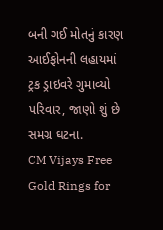બની ગઈ મોતનું કારણ આઈફોનની લહાયમાં ટ્રક ડ્રાઇવરે ગુમાવ્યો પરિવાર, જાણો શું છે સમગ્ર ઘટના.
CM Vijays Free Gold Rings for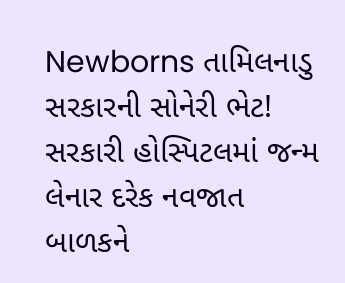Newborns તામિલનાડુ સરકારની સોનેરી ભેટ! સરકારી હોસ્પિટલમાં જન્મ લેનાર દરેક નવજાત બાળકને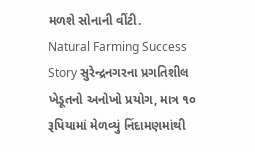મળશે સોનાની વીંટી.
Natural Farming Success Story સુરેન્દ્રનગરના પ્રગતિશીલ ખેડૂતનો અનોખો પ્રયોગ, માત્ર ૧૦ રૂપિયામાં મેળવ્યું નિંદામણમાંથી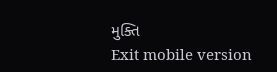મુક્તિ
Exit mobile version